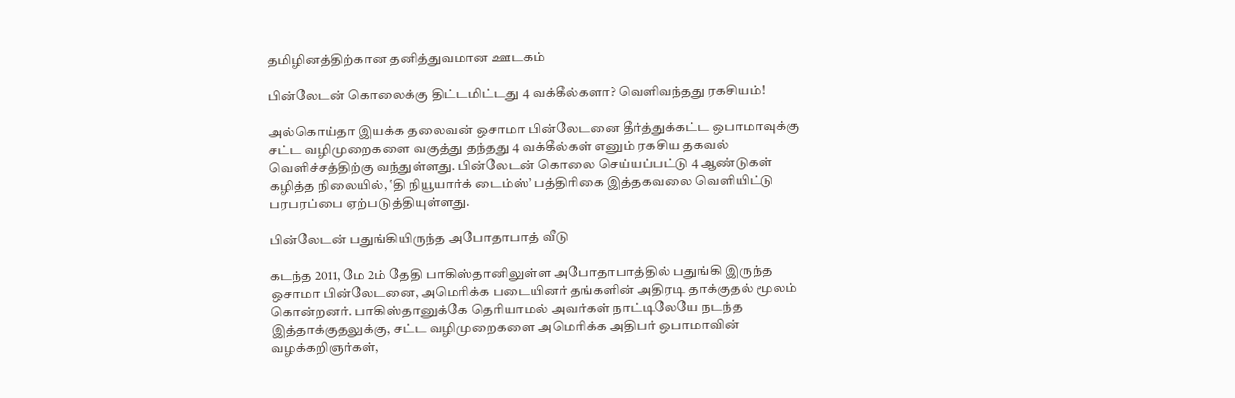தமிழினத்திற்கான தனித்துவமான ஊடகம்

பின்லேடன் கொலைக்கு திட்டமிட்டது 4 வக்கீல்களா? வெளிவந்தது ரகசியம்!

அல்கொய்தா இயக்க தலைவன் ஒசாமா பின்லேடனை தீர்த்துக்கட்ட ஒபாமாவுக்கு சட்ட வழிமுறைகளை வகுத்து தந்தது 4 வக்கீல்கள் எனும் ரகசிய தகவல் வெளிச்சத்திற்கு வந்துள்ளது. பின்லேடன் கொலை செய்யப்பட்டு 4 ஆண்டுகள் கழித்த நிலையில், ‛தி நியூயார்க் டைம்ஸ்’ பத்திரிகை இத்தகவலை வெளியிட்டு பரபரப்பை ஏற்படுத்தியுள்ளது.

பின்லேடன் பதுங்கியிருந்த அபோதாபாத் வீடு

கடந்த 2011, மே 2ம் தேதி பாகிஸ்தானிலுள்ள அபோதாபாத்தில் பதுங்கி இருந்த ஒசாமா பின்லேடனை, அமெரிக்க படையினர் தங்களின் அதிரடி தாக்குதல் மூலம் கொன்றனர். பாகிஸ்தானுக்கே தெரியாமல் அவர்கள் நாட்டிலேயே நடந்த இத்தாக்குதலுக்கு, சட்ட வழிமுறைகளை அமெரிக்க அதிபர் ஒபாமாவின் வழக்கறிஞர்கள்,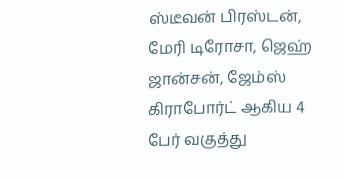ஸ்டீவன் பிரஸ்டன், மேரி டிரோசா, ஜெஹ் ஜான்சன், ஜேம்ஸ் கிராபோர்ட் ஆகிய 4 பேர் வகுத்து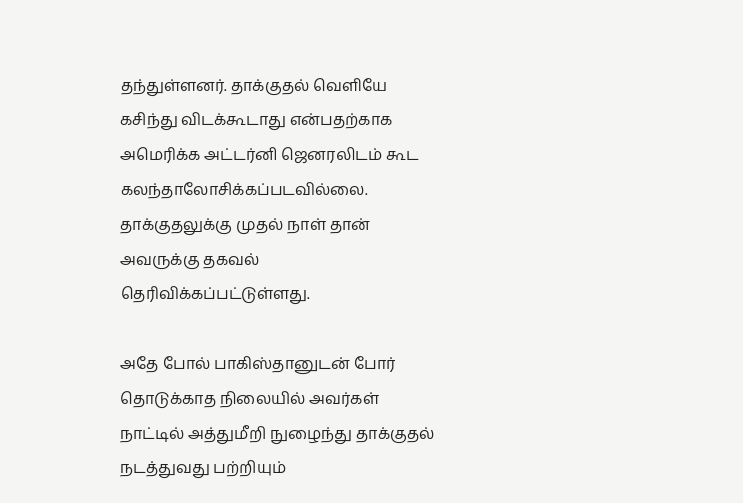தந்துள்ளனர். தாக்குதல் வெளியே கசிந்து விடக்கூடாது என்பதற்காக அமெரிக்க அட்டர்னி ஜெனரலிடம் கூட கலந்தாலோசிக்கப்படவில்லை. தாக்குதலுக்கு முதல் நாள் தான் அவருக்கு தகவல் தெரிவிக்கப்பட்டுள்ளது.

அதே போல் பாகிஸ்தானுடன் போர் தொடுக்காத நிலையில் அவர்கள் நாட்டில் அத்துமீறி நுழைந்து தாக்குதல் நடத்துவது பற்றியும்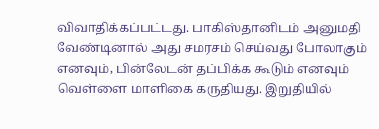விவாதிக்கப்பட்டது. பாகிஸ்தானிடம் அனுமதி வேண்டினால் அது சமரசம் செய்வது போலாகும் எனவும், பின்லேடன் தப்பிக்க கூடும் எனவும் வெள்ளை மாளிகை கருதியது. இறுதியில்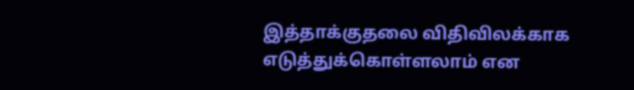இத்தாக்குதலை விதிவிலக்காக எடுத்துக்கொள்ளலாம் என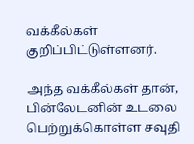வக்கீல்கள் குறிப்பிட்டுள்ளனர்.

அந்த வக்கீல்கள் தான், பின்லேடனின் உடலை பெற்றுக்கொள்ள சவுதி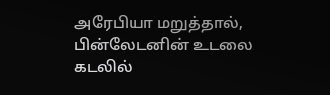அரேபியா மறுத்தால், பின்லேடனின் உடலை கடலில்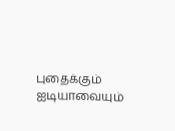புதைக்கும் ஐடியாவையும்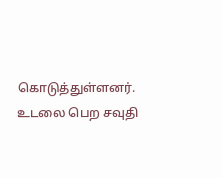கொடுத்துள்ளனர். உடலை பெற சவுதி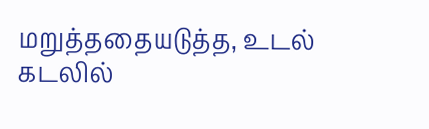மறுத்ததையடுத்த, உடல் கடலில்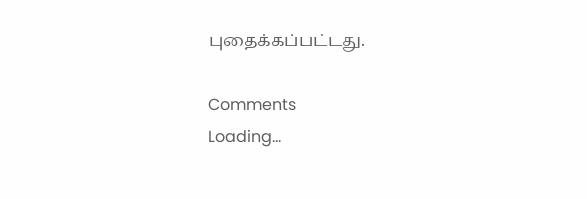புதைக்கப்பட்டது.

Comments
Loading...